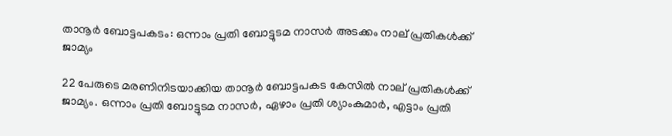താനൂര്‍ ബോട്ടപകടം: ഒന്നാം പ്രതി ബോട്ടുടമ നാസര്‍ അടക്കം നാല് പ്രതികള്‍ക്ക് ജാമ്യം

22 പേരുടെ മരണിനിടയാക്കിയ താനൂർ ബോട്ടപകട കേസിൽ നാല് പ്രതികൾക്ക് ജാമ്യം. ഒന്നാം പ്രതി ബോട്ടുടമ നാസര്‍, ഏഴാം പ്രതി ശ്യാംകുമാര്‍, എട്ടാം പ്രതി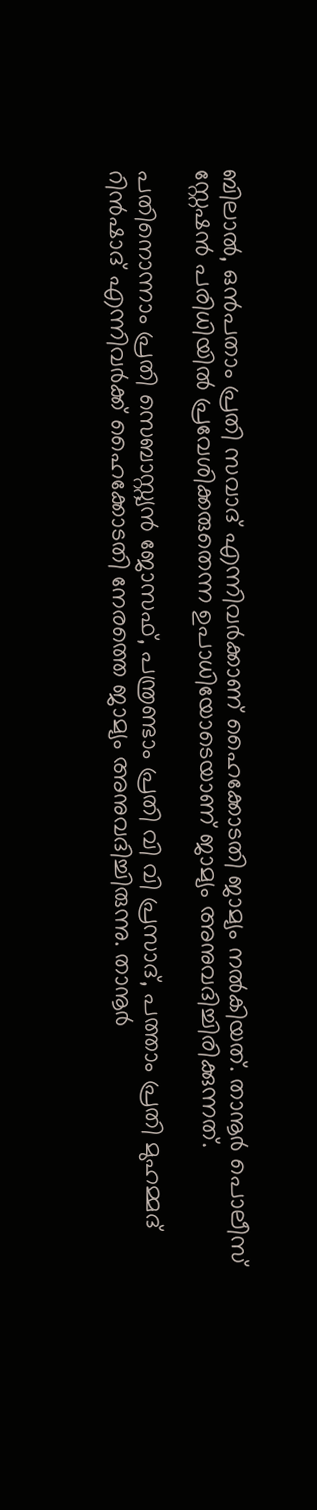ബിലാല്‍, ഒന്‍പതാം പ്രതി സവാദ് എന്നിവര്‍ക്കാണ് ഹൈക്കോടതി ജാമ്യം നല്‍കിയത്. താനൂര്‍ പൊലീസ് സ്റ്റേഷന്‍ പരിധിയില്‍ പ്രവേശിക്കരുതെന്ന ഉപാധിയോടെയാണ് ജാമ്യം അനുവദിച്ചിരിക്കുന്നത്.

പതിനൊന്നാം പ്രതി സെബാസ്റ്റ്യൻ ജോസഫ്, പന്ത്രണ്ടാം പ്രതി വി വി പ്രസാദ്, പത്താം പ്രതി മുഹമ്മദ് റിന്‍ഷാദ് എന്നിവർക്ക് ഹൈക്കോടതി നേരത്തെ ജാമ്യം അനുവദിച്ചിരുന്നു. താനൂര്‍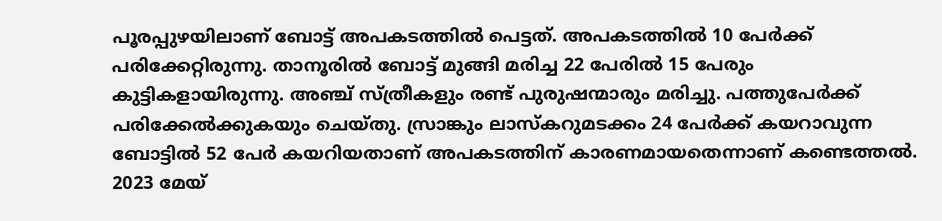പൂരപ്പുഴയിലാണ് ബോട്ട് അപകടത്തിൽ പെട്ടത്. അപകടത്തില്‍ 10 പേര്‍ക്ക് പരിക്കേറ്റിരുന്നു. താനൂരിൽ ബോട്ട് മുങ്ങി മരിച്ച 22 പേരിൽ 15 പേരും കുട്ടികളായിരുന്നു. അഞ്ച് സ്ത്രീകളും രണ്ട് പുരുഷന്മാരും മരിച്ചു. പത്തുപേർക്ക്‌ പരിക്കേൽക്കുകയും ചെയ്തു. സ്രാങ്കും ലാസ്‌കറുമടക്കം 24 പേർക്ക് കയറാവുന്ന ബോട്ടിൽ 52 പേർ കയറിയതാണ് അപകടത്തിന് കാരണമായതെന്നാണ് കണ്ടെത്തൽ. 2023 മേയ്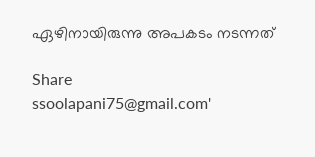ഏഴിനായിരുന്നു അപകടം നടന്നത്

Share
ssoolapani75@gmail.com'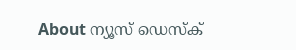About ന്യൂസ് ഡെസ്ക്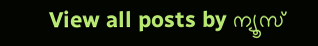View all posts by ന്യൂസ്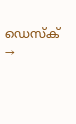ഡെസ്ക് →